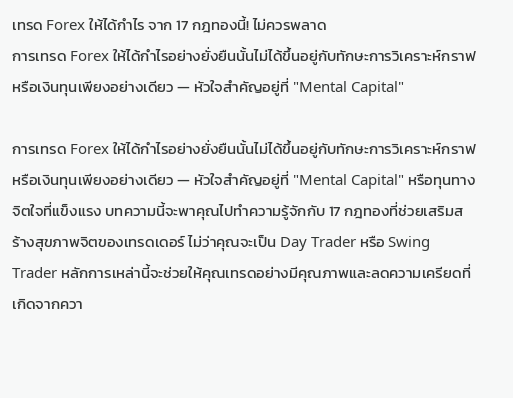เทรด Forex ให้ได้กำไร จาก 17 กฎทองนี้! ไม่ควรพลาด
การเทรด Forex ให้ได้กำไรอย่างยั่งยืนนั้นไม่ได้ขึ้นอยู่กับทักษะการวิเคราะห์กราฟหรือเงินทุนเพียงอย่างเดียว — หัวใจสำคัญอยู่ที่ "Mental Capital"

การเทรด Forex ให้ได้กำไรอย่างยั่งยืนนั้นไม่ได้ขึ้นอยู่กับทักษะการวิเคราะห์กราฟหรือเงินทุนเพียงอย่างเดียว — หัวใจสำคัญอยู่ที่ "Mental Capital" หรือทุนทางจิตใจที่แข็งแรง บทความนี้จะพาคุณไปทำความรู้จักกับ 17 กฎทองที่ช่วยเสริมสร้างสุขภาพจิตของเทรดเดอร์ ไม่ว่าคุณจะเป็น Day Trader หรือ Swing Trader หลักการเหล่านี้จะช่วยให้คุณเทรดอย่างมีคุณภาพและลดความเครียดที่เกิดจากควา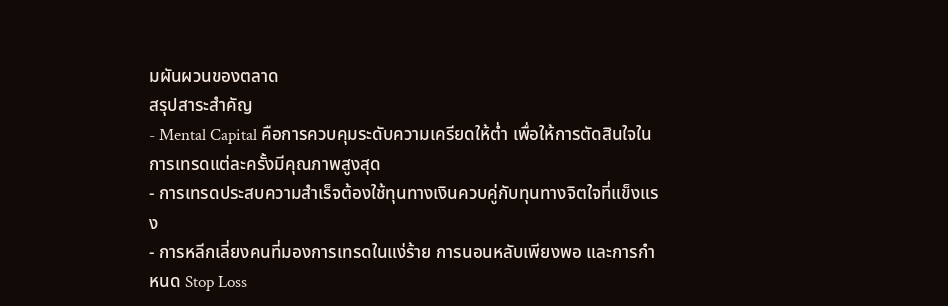มผันผวนของตลาด
สรุปสาระสำคัญ
- Mental Capital คือการควบคุมระดับความเครียดให้ต่ำ เพื่อให้การตัดสินใจในการเทรดแต่ละครั้งมีคุณภาพสูงสุด
- การเทรดประสบความสำเร็จต้องใช้ทุนทางเงินควบคู่กับทุนทางจิตใจที่แข็งแรง
- การหลีกเลี่ยงคนที่มองการเทรดในแง่ร้าย การนอนหลับเพียงพอ และการกำหนด Stop Loss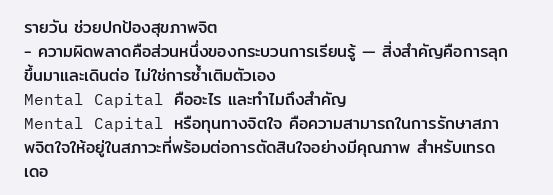รายวัน ช่วยปกป้องสุขภาพจิต
- ความผิดพลาดคือส่วนหนึ่งของกระบวนการเรียนรู้ — สิ่งสำคัญคือการลุกขึ้นมาและเดินต่อ ไม่ใช่การซ้ำเติมตัวเอง
Mental Capital คืออะไร และทำไมถึงสำคัญ
Mental Capital หรือทุนทางจิตใจ คือความสามารถในการรักษาสภาพจิตใจให้อยู่ในสภาวะที่พร้อมต่อการตัดสินใจอย่างมีคุณภาพ สำหรับเทรดเดอ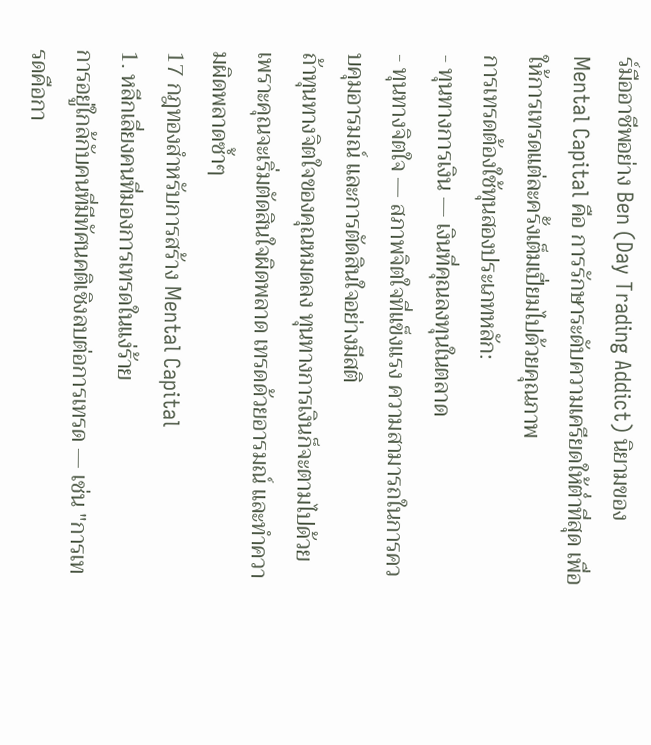ร์มืออาชีพอย่าง Ben (Day Trading Addict) นิยามของ Mental Capital คือ การรักษาระดับความเครียดให้ต่ำที่สุด เพื่อให้การเทรดแต่ละครั้งเต็มเปี่ยมไปด้วยคุณภาพ
การเทรดต้องใช้ทุนสองประเภทหลัก:
- ทุนทางการเงิน — เงินที่คุณลงทุนในตลาด
- ทุนทางจิตใจ — สภาพจิตใจที่แข็งแรง ความสามารถในการควบคุมอารมณ์ และการตัดสินใจอย่างมีสติ
ถ้าทุนทางจิตใจของคุณหมดลง ทุนทางการเงินก็จะตามไปด้วย เพราะคุณจะเริ่มตัดสินใจผิดพลาด เทรดด้วยอารมณ์ และทำความผิดพลาดซ้ำๆ
17 กฎทองสำหรับการสร้าง Mental Capital
1. หลีกเลี่ยงคนที่มองการเทรดในแง่ร้าย
การอยู่ใกล้กับคนที่มีทัศนคติเชิงลบต่อการเทรด — เช่น "การเทรดคือกา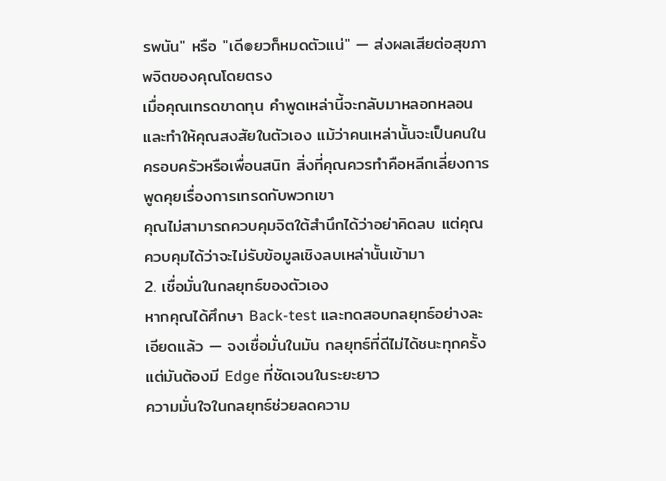รพนัน" หรือ "เดี๏ยวก็หมดตัวแน่" — ส่งผลเสียต่อสุขภาพจิตของคุณโดยตรง
เมื่อคุณเทรดขาดทุน คำพูดเหล่านี้จะกลับมาหลอกหลอนและทำให้คุณสงสัยในตัวเอง แม้ว่าคนเหล่านั้นจะเป็นคนในครอบครัวหรือเพื่อนสนิท สิ่งที่คุณควรทำคือหลีกเลี่ยงการพูดคุยเรื่องการเทรดกับพวกเขา
คุณไม่สามารถควบคุมจิตใต้สำนึกได้ว่าอย่าคิดลบ แต่คุณควบคุมได้ว่าจะไม่รับข้อมูลเชิงลบเหล่านั้นเข้ามา
2. เชื่อมั่นในกลยุทธ์ของตัวเอง
หากคุณได้ศึกษา Back-test และทดสอบกลยุทธ์อย่างละเอียดแล้ว — จงเชื่อมั่นในมัน กลยุทธ์ที่ดีไม่ได้ชนะทุกครั้ง แต่มันต้องมี Edge ที่ชัดเจนในระยะยาว
ความมั่นใจในกลยุทธ์ช่วยลดความ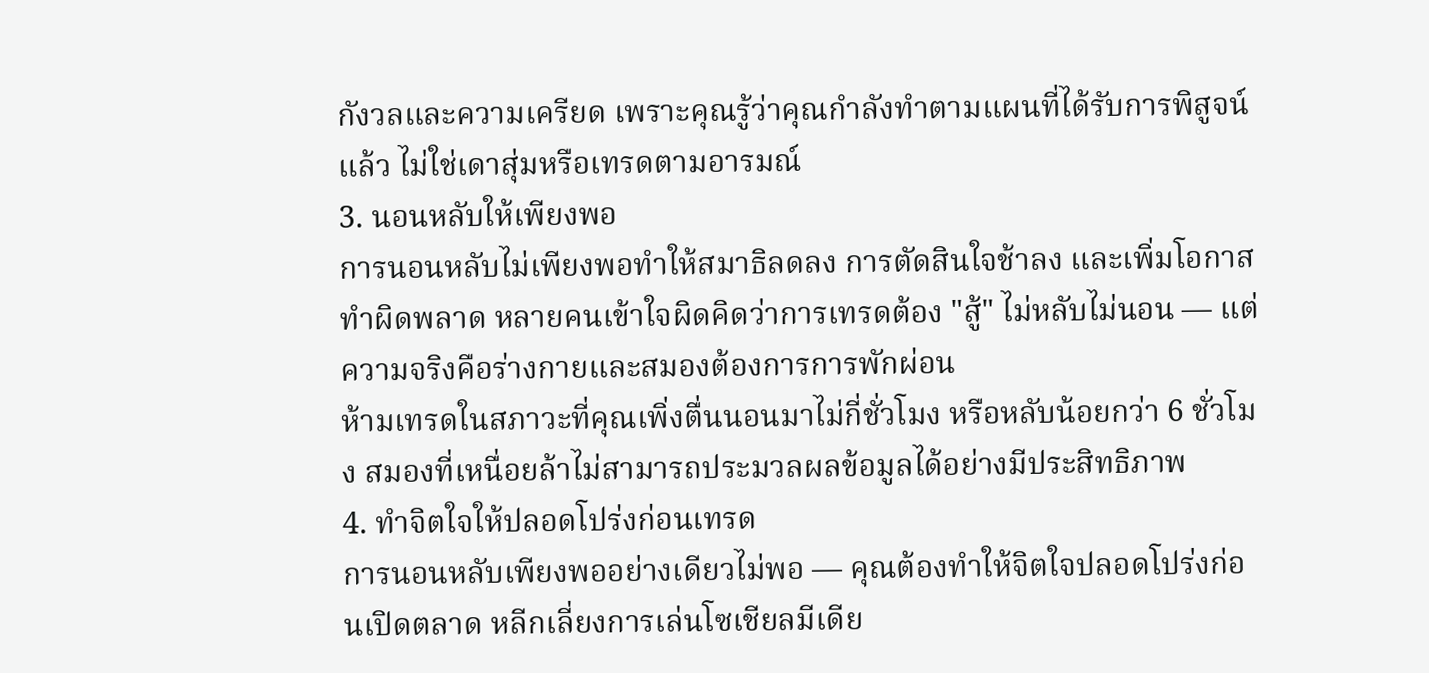กังวลและความเครียด เพราะคุณรู้ว่าคุณกำลังทำตามแผนที่ได้รับการพิสูจน์แล้ว ไม่ใช่เดาสุ่มหรือเทรดตามอารมณ์
3. นอนหลับให้เพียงพอ
การนอนหลับไม่เพียงพอทำให้สมาธิลดลง การตัดสินใจช้าลง และเพิ่มโอกาสทำผิดพลาด หลายคนเข้าใจผิดคิดว่าการเทรดต้อง "สู้" ไม่หลับไม่นอน — แต่ความจริงคือร่างกายและสมองต้องการการพักผ่อน
ห้ามเทรดในสภาวะที่คุณเพิ่งตื่นนอนมาไม่กี่ชั่วโมง หรือหลับน้อยกว่า 6 ชั่วโมง สมองที่เหนื่อยล้าไม่สามารถประมวลผลข้อมูลได้อย่างมีประสิทธิภาพ
4. ทำจิตใจให้ปลอดโปร่งก่อนเทรด
การนอนหลับเพียงพออย่างเดียวไม่พอ — คุณต้องทำให้จิตใจปลอดโปร่งก่อนเปิดตลาด หลีกเลี่ยงการเล่นโซเชียลมีเดีย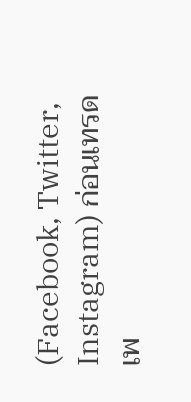(Facebook, Twitter, Instagram) ก่อนเทรด เพ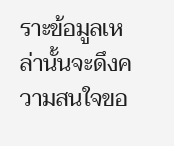ราะข้อมูลเหล่านั้นจะดึงความสนใจขอ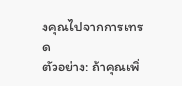งคุณไปจากการเทรด
ตัวอย่าง: ถ้าคุณเพิ่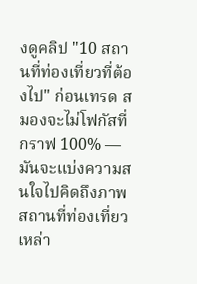งดูคลิป "10 สถานที่ท่องเที่ยวที่ต้องไป" ก่อนเทรด สมองจะไม่โฟกัสที่กราฟ 100% — มันจะแบ่งความสนใจไปคิดถึงภาพสถานที่ท่องเที่ยวเหล่า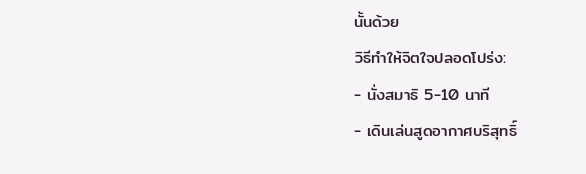นั้นด้วย
วิธีทำให้จิตใจปลอดโปร่ง:
- นั่งสมาธิ 5-10 นาที
- เดินเล่นสูดอากาศบริสุทธิ์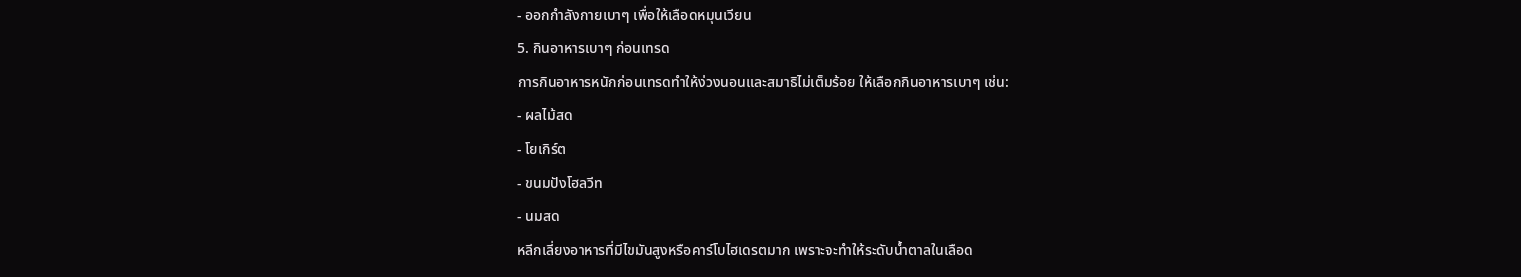- ออกกำลังกายเบาๆ เพื่อให้เลือดหมุนเวียน
5. กินอาหารเบาๆ ก่อนเทรด
การกินอาหารหนักก่อนเทรดทำให้ง่วงนอนและสมาธิไม่เต็มร้อย ให้เลือกกินอาหารเบาๆ เช่น:
- ผลไม้สด
- โยเกิร์ต
- ขนมปังโฮลวีท
- นมสด
หลีกเลี่ยงอาหารที่มีไขมันสูงหรือคาร์โบไฮเดรตมาก เพราะจะทำให้ระดับน้ำตาลในเลือด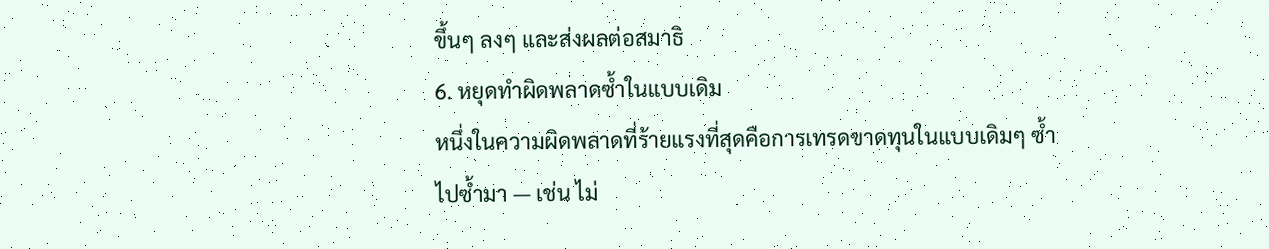ขึ้นๆ ลงๆ และส่งผลต่อสมาธิ
6. หยุดทำผิดพลาดซ้ำในแบบเดิม
หนึ่งในความผิดพลาดที่ร้ายแรงที่สุดคือการเทรดขาดทุนในแบบเดิมๆ ซ้ำไปซ้ำมา — เช่น ไม่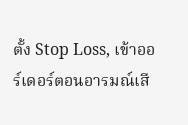ตั้ง Stop Loss, เข้าออร์เดอร์ตอนอารมณ์เสี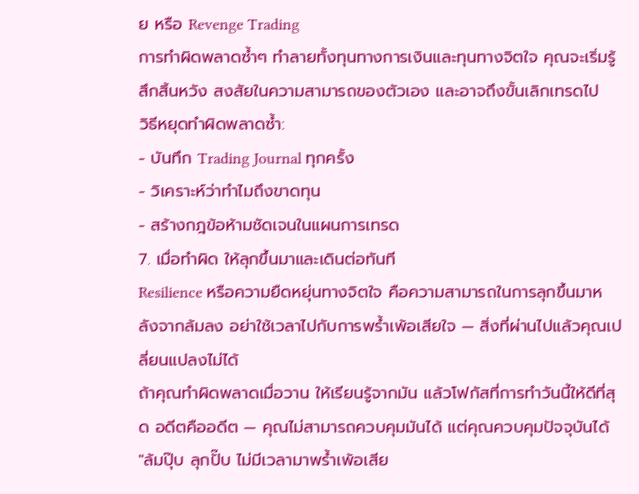ย หรือ Revenge Trading
การทำผิดพลาดซ้ำๆ ทำลายทั้งทุนทางการเงินและทุนทางจิตใจ คุณจะเริ่มรู้สึกสิ้นหวัง สงสัยในความสามารถของตัวเอง และอาจถึงขั้นเลิกเทรดไป
วิธีหยุดทำผิดพลาดซ้ำ:
- บันทึก Trading Journal ทุกครั้ง
- วิเคราะห์ว่าทำไมถึงขาดทุน
- สร้างกฎข้อห้ามชัดเจนในแผนการเทรด
7. เมื่อทำผิด ให้ลุกขึ้นมาและเดินต่อทันที
Resilience หรือความยืดหยุ่นทางจิตใจ คือความสามารถในการลุกขึ้นมาหลังจากล้มลง อย่าใช้เวลาไปกับการพร้ำเพ้อเสียใจ — สิ่งที่ผ่านไปแล้วคุณเปลี่ยนแปลงไม่ได้
ถ้าคุณทำผิดพลาดเมื่อวาน ให้เรียนรู้จากมัน แล้วโฟกัสที่การทำวันนี้ให้ดีที่สุด อดีตคืออดีต — คุณไม่สามารถควบคุมมันได้ แต่คุณควบคุมปัจจุบันได้
"ล้มปุ๊บ ลุกปั๊บ ไม่มีเวลามาพร้ำเพ้อเสีย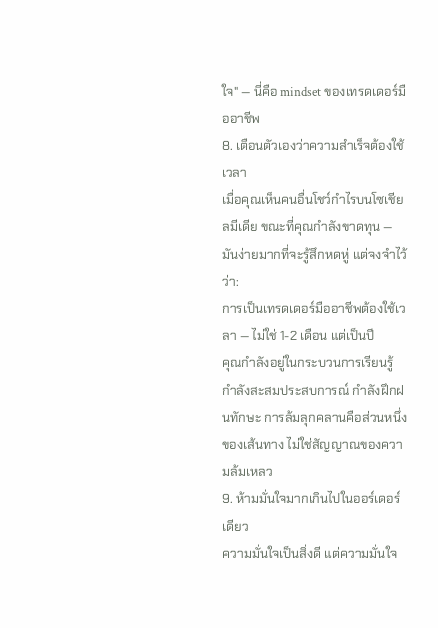ใจ" — นี่คือ mindset ของเทรดเดอร์มืออาชีพ
8. เตือนตัวเองว่าความสำเร็จต้องใช้เวลา
เมื่อคุณเห็นคนอื่นโชว์กำไรบนโซเชียลมีเดีย ขณะที่คุณกำลังขาดทุน — มันง่ายมากที่จะรู้สึกหดหู่ แต่จงจำไว้ว่า:
การเป็นเทรดเดอร์มืออาชีพต้องใช้เวลา — ไม่ใช่ 1-2 เดือน แต่เป็นปี
คุณกำลังอยู่ในกระบวนการเรียนรู้ กำลังสะสมประสบการณ์ กำลังฝึกฝนทักษะ การล้มลุกคลานคือส่วนหนึ่งของเส้นทาง ไม่ใช่สัญญาณของความล้มเหลว
9. ห้ามมั่นใจมากเกินไปในออร์เดอร์เดียว
ความมั่นใจเป็นสิ่งดี แต่ความมั่นใจ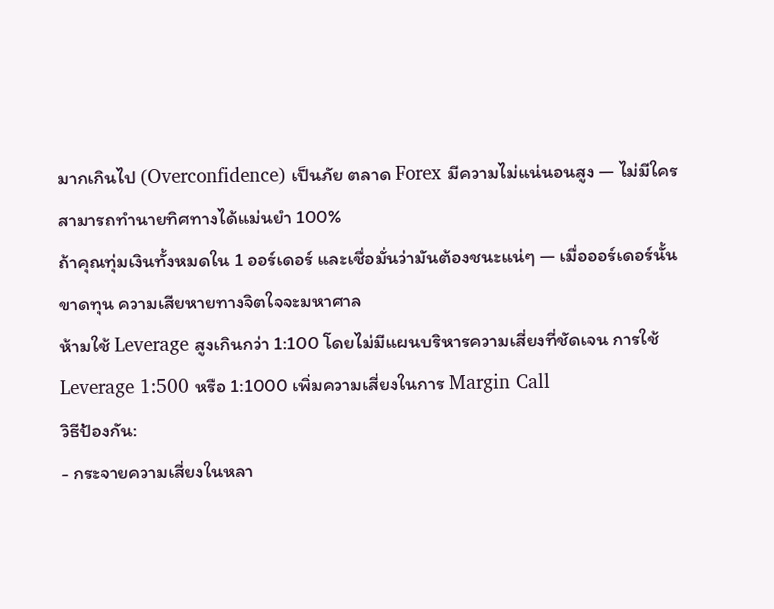มากเกินไป (Overconfidence) เป็นภัย ตลาด Forex มีความไม่แน่นอนสูง — ไม่มีใครสามารถทำนายทิศทางได้แม่นยำ 100%
ถ้าคุณทุ่มเงินทั้งหมดใน 1 ออร์เดอร์ และเชื่อมั่นว่ามันต้องชนะแน่ๆ — เมื่อออร์เดอร์นั้นขาดทุน ความเสียหายทางจิตใจจะมหาศาล
ห้ามใช้ Leverage สูงเกินกว่า 1:100 โดยไม่มีแผนบริหารความเสี่ยงที่ชัดเจน การใช้ Leverage 1:500 หรือ 1:1000 เพิ่มความเสี่ยงในการ Margin Call
วิธีป้องกัน:
- กระจายความเสี่ยงในหลา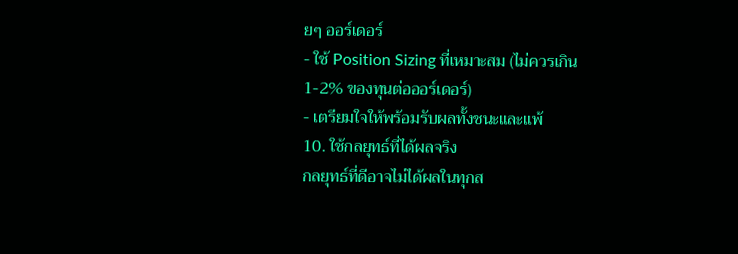ยๆ ออร์เดอร์
- ใช้ Position Sizing ที่เหมาะสม (ไม่ควรเกิน 1-2% ของทุนต่อออร์เดอร์)
- เตรียมใจให้พร้อมรับผลทั้งชนะและแพ้
10. ใช้กลยุทธ์ที่ได้ผลจริง
กลยุทธ์ที่ดีอาจไม่ได้ผลในทุกส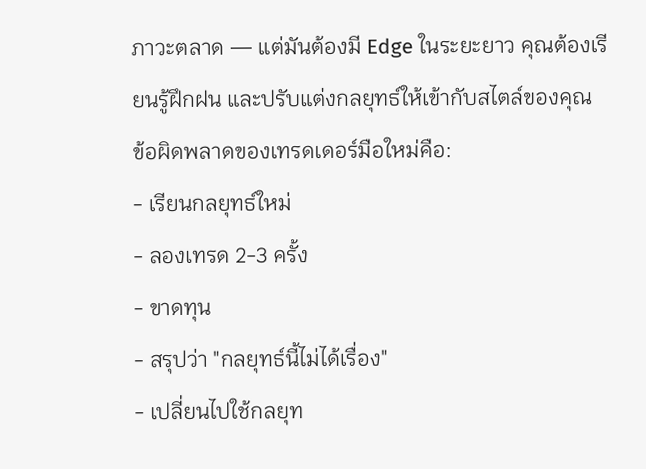ภาวะตลาด — แต่มันต้องมี Edge ในระยะยาว คุณต้องเรียนรู้ฝึกฝน และปรับแต่งกลยุทธ์ให้เข้ากับสไตล์ของคุณ
ข้อผิดพลาดของเทรดเดอร์มือใหม่คือ:
- เรียนกลยุทธ์ใหม่
- ลองเทรด 2-3 ครั้ง
- ขาดทุน
- สรุปว่า "กลยุทธ์นี้ไม่ได้เรื่อง"
- เปลี่ยนไปใช้กลยุท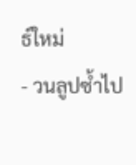ธ์ใหม่
- วนลูปซ้ำไป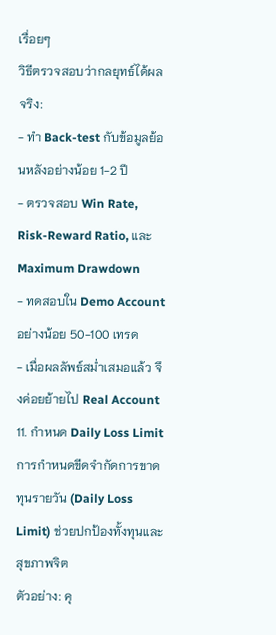เรื่อยๆ
วิธีตรวจสอบว่ากลยุทธ์ได้ผลจริง:
- ทำ Back-test กับข้อมูลย้อนหลังอย่างน้อย 1-2 ปี
- ตรวจสอบ Win Rate, Risk-Reward Ratio, และ Maximum Drawdown
- ทดสอบใน Demo Account อย่างน้อย 50-100 เทรด
- เมื่อผลลัพธ์สม่ำเสมอแล้ว จึงค่อยย้ายไป Real Account
11. กำหนด Daily Loss Limit
การกำหนดขีดจำกัดการขาดทุนรายวัน (Daily Loss Limit) ช่วยปกป้องทั้งทุนและสุขภาพจิต
ตัวอย่าง: คุ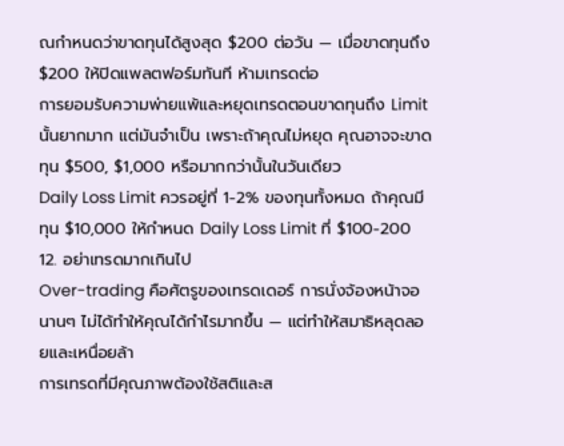ณกำหนดว่าขาดทุนได้สูงสุด $200 ต่อวัน — เมื่อขาดทุนถึง $200 ให้ปิดแพลตฟอร์มทันที ห้ามเทรดต่อ
การยอมรับความพ่ายแพ้และหยุดเทรดตอนขาดทุนถึง Limit นั้นยากมาก แต่มันจำเป็น เพราะถ้าคุณไม่หยุด คุณอาจจะขาดทุน $500, $1,000 หรือมากกว่านั้นในวันเดียว
Daily Loss Limit ควรอยู่ที่ 1-2% ของทุนทั้งหมด ถ้าคุณมีทุน $10,000 ให้กำหนด Daily Loss Limit ที่ $100-200
12. อย่าเทรดมากเกินไป
Over-trading คือศัตรูของเทรดเดอร์ การนั่งจ้องหน้าจอนานๆ ไม่ได้ทำให้คุณได้กำไรมากขึ้น — แต่ทำให้สมาธิหลุดลอยและเหนื่อยล้า
การเทรดที่มีคุณภาพต้องใช้สติและส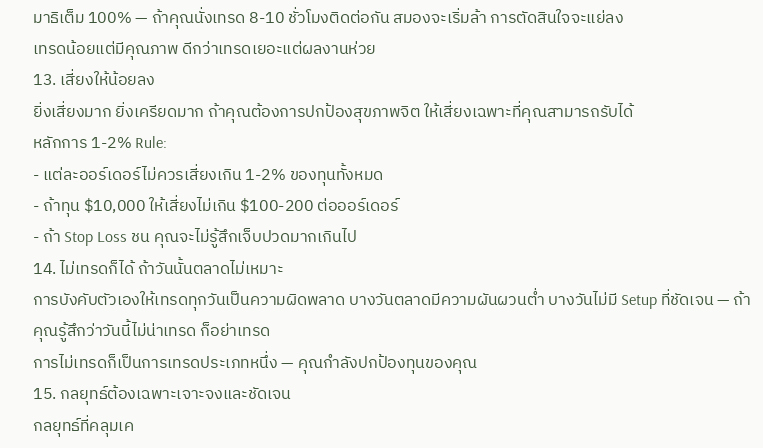มาธิเต็ม 100% — ถ้าคุณนั่งเทรด 8-10 ชั่วโมงติดต่อกัน สมองจะเริ่มล้า การตัดสินใจจะแย่ลง
เทรดน้อยแต่มีคุณภาพ ดีกว่าเทรดเยอะแต่ผลงานห่วย
13. เสี่ยงให้น้อยลง
ยิ่งเสี่ยงมาก ยิ่งเครียดมาก ถ้าคุณต้องการปกป้องสุขภาพจิต ให้เสี่ยงเฉพาะที่คุณสามารถรับได้
หลักการ 1-2% Rule:
- แต่ละออร์เดอร์ไม่ควรเสี่ยงเกิน 1-2% ของทุนทั้งหมด
- ถ้าทุน $10,000 ให้เสี่ยงไม่เกิน $100-200 ต่อออร์เดอร์
- ถ้า Stop Loss ชน คุณจะไม่รู้สึกเจ็บปวดมากเกินไป
14. ไม่เทรดก็ได้ ถ้าวันนั้นตลาดไม่เหมาะ
การบังคับตัวเองให้เทรดทุกวันเป็นความผิดพลาด บางวันตลาดมีความผันผวนต่ำ บางวันไม่มี Setup ที่ชัดเจน — ถ้าคุณรู้สึกว่าวันนี้ไม่น่าเทรด ก็อย่าเทรด
การไม่เทรดก็เป็นการเทรดประเภทหนึ่ง — คุณกำลังปกป้องทุนของคุณ
15. กลยุทธ์ต้องเฉพาะเจาะจงและชัดเจน
กลยุทธ์ที่คลุมเค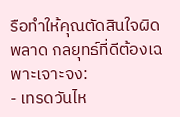รือทำให้คุณตัดสินใจผิดพลาด กลยุทธ์ที่ดีต้องเฉพาะเจาะจง:
- เทรดวันไห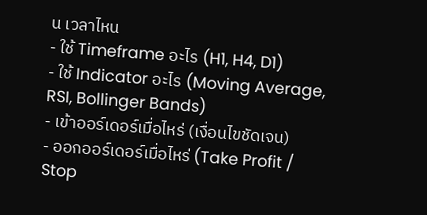น เวลาไหน
- ใช้ Timeframe อะไร (H1, H4, D1)
- ใช้ Indicator อะไร (Moving Average, RSI, Bollinger Bands)
- เข้าออร์เดอร์เมื่อไหร่ (เงื่อนไขชัดเจน)
- ออกออร์เดอร์เมื่อไหร่ (Take Profit / Stop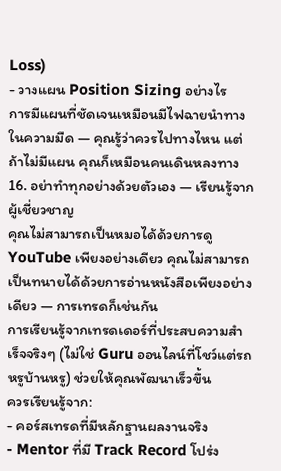Loss)
- วางแผน Position Sizing อย่างไร
การมีแผนที่ชัดเจนเหมือนมีไฟฉายนำทางในความมืด — คุณรู้ว่าควรไปทางไหน แต่ถ้าไม่มีแผน คุณก็เหมือนคนเดินหลงทาง
16. อย่าทำทุกอย่างด้วยตัวเอง — เรียนรู้จากผู้เชี่ยวชาญ
คุณไม่สามารถเป็นหมอได้ด้วยการดู YouTube เพียงอย่างเดียว คุณไม่สามารถเป็นทนายได้ด้วยการอ่านหนังสือเพียงอย่างเดียว — การเทรดก็เช่นกัน
การเรียนรู้จากเทรดเดอร์ที่ประสบความสำเร็จจริงๆ (ไม่ใช่ Guru ออนไลน์ที่โชว์แต่รถหรูบ้านหรู) ช่วยให้คุณพัฒนาเร็วขึ้น
ควรเรียนรู้จาก:
- คอร์สเทรดที่มีหลักฐานผลงานจริง
- Mentor ที่มี Track Record โปร่ง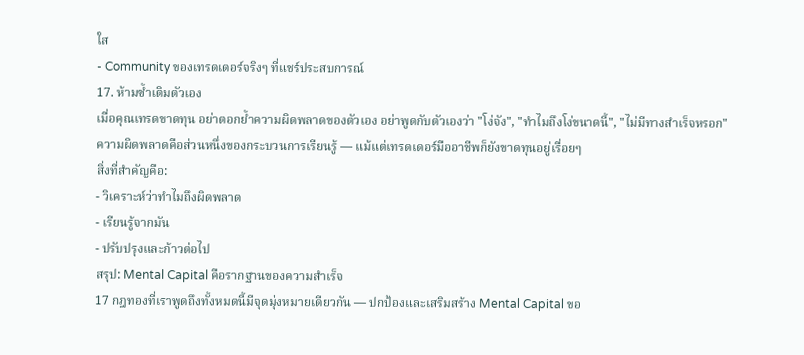ใส
- Community ของเทรดเดอร์จริงๆ ที่แชร์ประสบการณ์
17. ห้ามซ้ำเติมตัวเอง
เมื่อคุณเทรดขาดทุน อย่าตอกย้ำความผิดพลาดของตัวเอง อย่าพูดกับตัวเองว่า "โง่จัง", "ทำไมถึงโง่ขนาดนี้", "ไม่มีทางสำเร็จหรอก"
ความผิดพลาดคือส่วนหนึ่งของกระบวนการเรียนรู้ — แม้แต่เทรดเดอร์มืออาชีพก็ยังขาดทุนอยู่เรื่อยๆ
สิ่งที่สำคัญคือ:
- วิเคราะห์ว่าทำไมถึงผิดพลาด
- เรียนรู้จากมัน
- ปรับปรุงและก้าวต่อไป
สรุป: Mental Capital คือรากฐานของความสำเร็จ
17 กฎทองที่เราพูดถึงทั้งหมดนี้มีจุดมุ่งหมายเดียวกัน — ปกป้องและเสริมสร้าง Mental Capital ขอ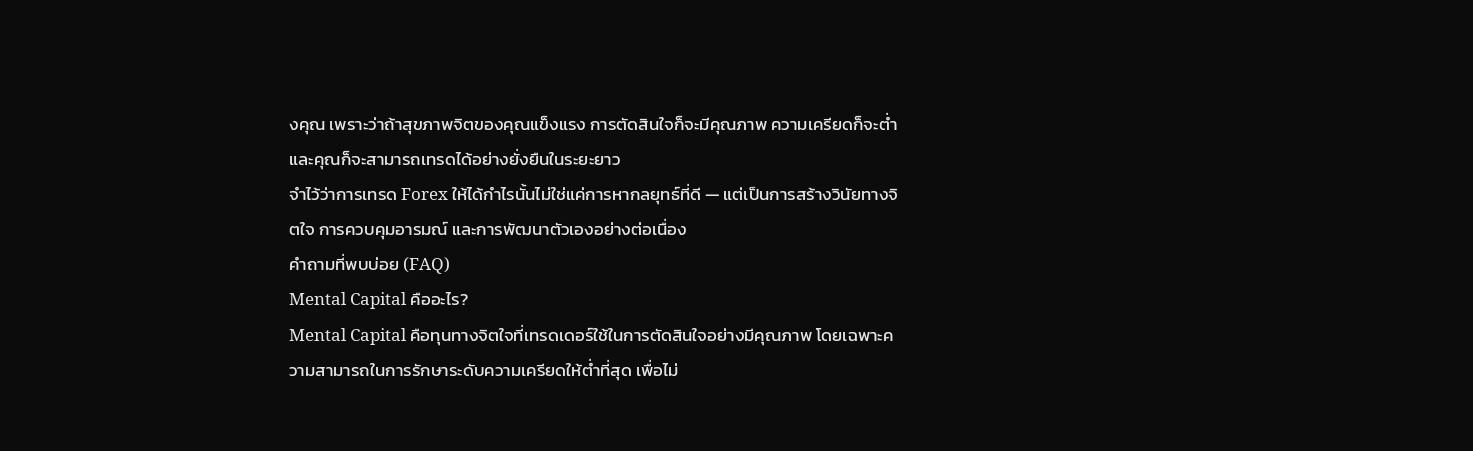งคุณ เพราะว่าถ้าสุขภาพจิตของคุณแข็งแรง การตัดสินใจก็จะมีคุณภาพ ความเครียดก็จะต่ำ และคุณก็จะสามารถเทรดได้อย่างยั่งยืนในระยะยาว
จำไว้ว่าการเทรด Forex ให้ได้กำไรนั้นไม่ใช่แค่การหากลยุทธ์ที่ดี — แต่เป็นการสร้างวินัยทางจิตใจ การควบคุมอารมณ์ และการพัฒนาตัวเองอย่างต่อเนื่อง
คำถามที่พบบ่อย (FAQ)
Mental Capital คืออะไร?
Mental Capital คือทุนทางจิตใจที่เทรดเดอร์ใช้ในการตัดสินใจอย่างมีคุณภาพ โดยเฉพาะความสามารถในการรักษาระดับความเครียดให้ต่ำที่สุด เพื่อไม่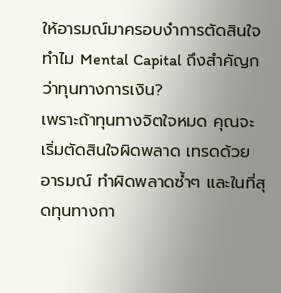ให้อารมณ์มาครอบงำการตัดสินใจ
ทำไม Mental Capital ถึงสำคัญกว่าทุนทางการเงิน?
เพราะถ้าทุนทางจิตใจหมด คุณจะเริ่มตัดสินใจผิดพลาด เทรดด้วยอารมณ์ ทำผิดพลาดซ้ำๆ และในที่สุดทุนทางกา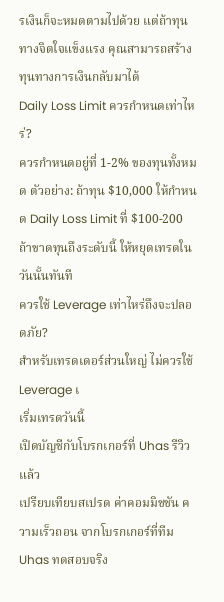รเงินก็จะหมดตามไปด้วย แต่ถ้าทุนทางจิตใจแข็งแรง คุณสามารถสร้างทุนทางการเงินกลับมาได้
Daily Loss Limit ควรกำหนดเท่าไหร่?
ควรกำหนดอยู่ที่ 1-2% ของทุนทั้งหมด ตัวอย่าง: ถ้าทุน $10,000 ให้กำหนด Daily Loss Limit ที่ $100-200 ถ้าขาดทุนถึงระดับนี้ ให้หยุดเทรดในวันนั้นทันที
ควรใช้ Leverage เท่าไหร่ถึงจะปลอดภัย?
สำหรับเทรดเดอร์ส่วนใหญ่ ไม่ควรใช้ Leverage เ
เริ่มเทรดวันนี้
เปิดบัญชีกับโบรกเกอร์ที่ Uhas รีวิวแล้ว
เปรียบเทียบสเปรด ค่าคอมมิชชัน ความเร็วถอน จากโบรกเกอร์ที่ทีม Uhas ทดสอบจริง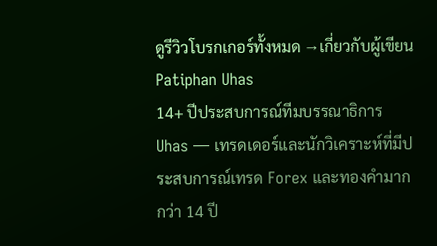ดูรีวิวโบรกเกอร์ทั้งหมด →เกี่ยวกับผู้เขียน
Patiphan Uhas
14+ ปีประสบการณ์ทีมบรรณาธิการ Uhas — เทรดเดอร์และนักวิเคราะห์ที่มีประสบการณ์เทรด Forex และทองคำมากกว่า 14 ปี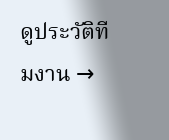ดูประวัติทีมงาน →